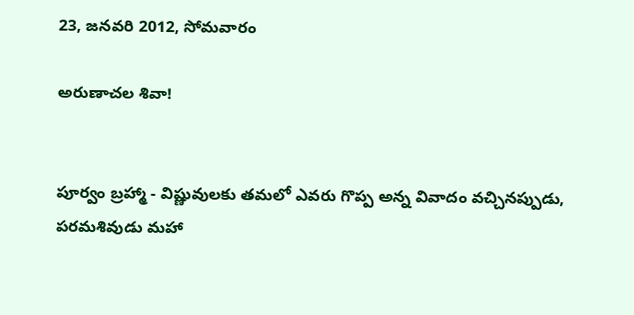23, జనవరి 2012, సోమవారం

అరుణాచల శివా!


పూర్వం బ్రహ్మా - విష్ణువులకు తమలో ఎవరు గొప్ప అన్న వివాదం వచ్చినప్పుడు, పరమశివుడు మహా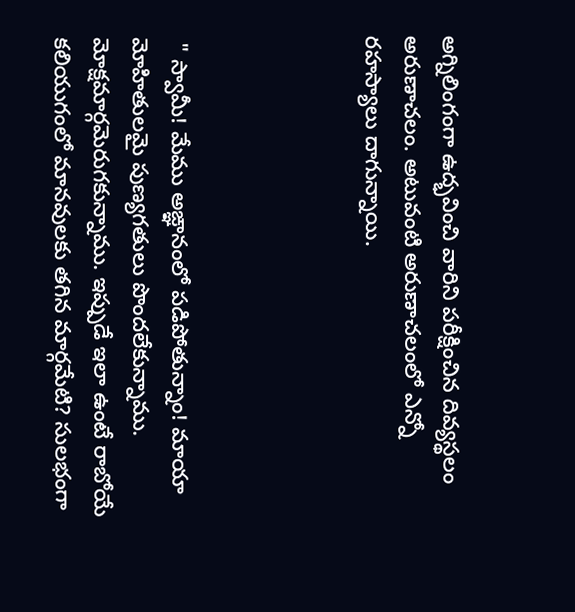అగ్నిలింగంగా ఉద్భవించి వారిని పరీక్షించిన దివ్యస్థలం అరుణాచలం. అటువంటి అరుణాచలంలో ఎన్నో రహస్యాలు దాగున్నాయి.




 " స్వామీ! మేము అఙ్ఞానంలో పడిపోతున్నాం! మాయా మోహితులమై పుణ్యగతులు పొందలేకున్నాము. మోక్షమార్గమెరుగకున్నాము. ఇప్పుడే ఇలా ఉంటే రాబోయే కలియుగంలో మానవులకు తగిన మార్గమేటి? సులభంగా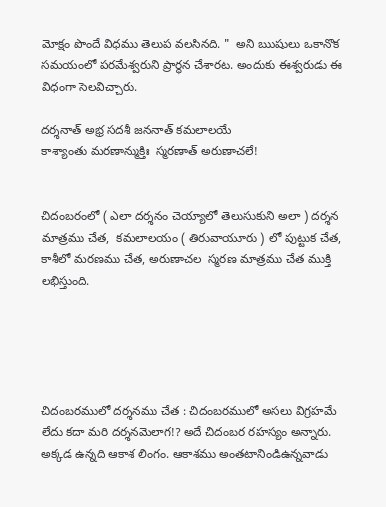మోక్షం పొందే విధము తెలుప వలసినది. "  అని ఋషులు ఒకానొక సమయంలో పరమేశ్వరుని ప్రార్థన చేశారట. అందుకు ఈశ్వరుడు ఈ విధంగా సెలవిచ్చారు.

దర్శనాత్ అభ్ర సదశీ జననాత్ కమలాలయే
కాశ్యాంతు మరణాన్ముక్తిః  స్మరణాత్ అరుణాచలే!


చిదంబరంలో ( ఎలా దర్శనం చెయ్యాలో తెలుసుకుని అలా ) దర్శన మాత్రము చేత,  కమలాలయం ( తిరువాయూరు ) లో పుట్టుక చేత, కాశీలో మరణము చేత, అరుణాచల  స్మరణ మాత్రము చేత ముక్తి లభిస్తుంది.





చిదంబరములో దర్శనము చేత : చిదంబరములో అసలు విగ్రహమే లేదు కదా మరి దర్శనమెలాగ!? అదే చిదంబర రహస్యం అన్నారు. అక్కడ ఉన్నది ఆకాశ లింగం. ఆకాశము అంతటానిండిఉన్నవాడు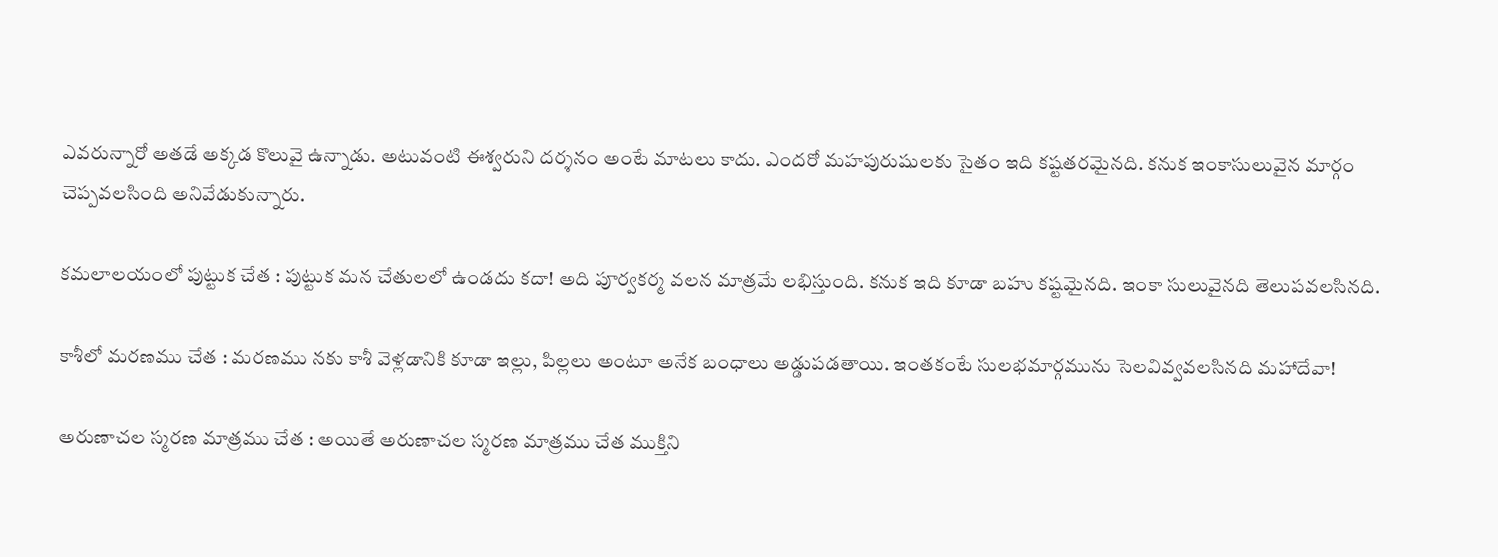ఎవరున్నారో అతడే అక్కడ కొలువై ఉన్నాడు. అటువంటి ఈశ్వరుని దర్శనం అంటే మాటలు కాదు. ఎందరో మహపురుషులకు సైతం ఇది కష్టతరమైనది. కనుక ఇంకాసులువైన మార్గం చెప్పవలసింది అనివేడుకున్నారు.

కమలాలయంలో పుట్టుక చేత : పుట్టుక మన చేతులలో ఉండదు కదా! అది పూర్వకర్మ వలన మాత్రమే లభిస్తుంది. కనుక ఇది కూడా బహు కష్టమైనది. ఇంకా సులువైనది తెలుపవలసినది.

కాశీలో మరణము చేత : మరణము నకు కాశీ వెళ్లడానికి కూడా ఇల్లు, పిల్లలు అంటూ అనేక బంధాలు అడ్డుపడతాయి. ఇంతకంటే సులభమార్గమును సెలవివ్వవలసినది మహాదేవా!

అరుణాచల స్మరణ మాత్రము చేత : అయితే అరుణాచల స్మరణ మాత్రము చేత ముక్తిని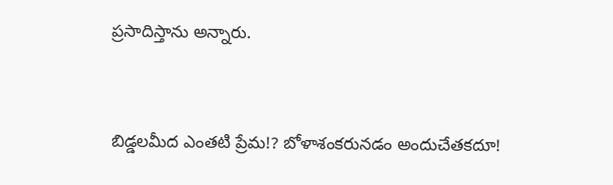ప్రసాదిస్తాను అన్నారు.


బిడ్డలమీద ఎంతటి ప్రేమ!? బోళాశంకరునడం అందుచేతకదూ!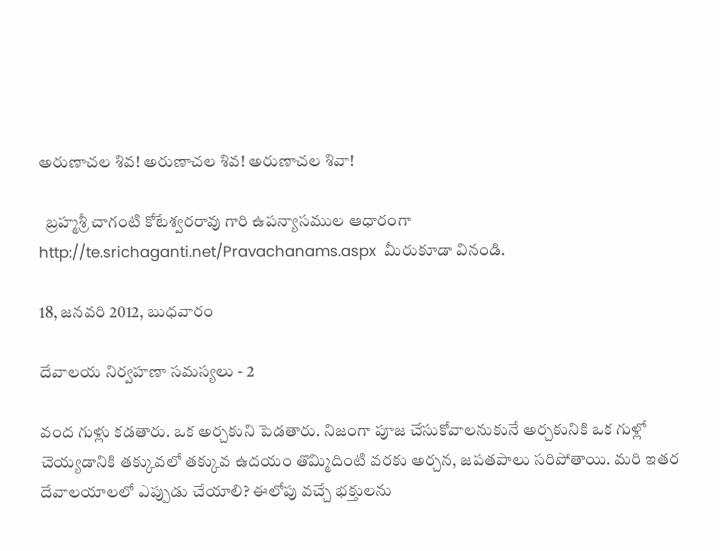అరుణాచల శివ! అరుణాచల శివ! అరుణాచల శివా!

  బ్రహ్మశ్రీ చాగంటి కోటేశ్వరరావు గారి ఉపన్యాసముల ఆధారంగా http://te.srichaganti.net/Pravachanams.aspx  మీరుకూడా వినండి.

18, జనవరి 2012, బుధవారం

దేవాలయ నిర్వహణా సమస్యలు - 2

వంద గుళ్లు కడతారు. ఒక అర్చకుని పెడతారు. నిజంగా పూజ చేసుకోవాలనుకునే అర్చకునికి ఒక గుళ్లో చెయ్యడానికి తక్కువలో తక్కువ ఉదయం తొమ్మిదింటి వరకు అర్చన, జపతపాలు సరిపోతాయి. మరి ఇతర దేవాలయాలలో ఎప్పుడు చేయాలి? ఈలోపు వచ్చే భక్తులను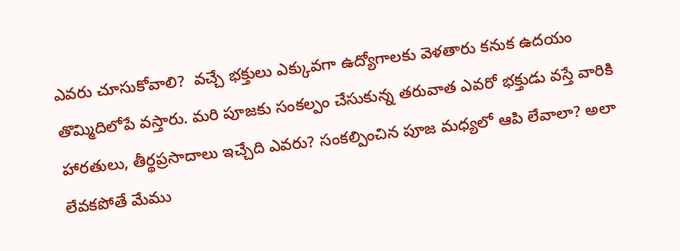ఎవరు చూసుకోవాలి?  వచ్చే భక్తులు ఎక్కువగా ఉద్యోగాలకు వెళతారు కనుక ఉదయం తొమ్మిదిలోపే వస్తారు. మరి పూజకు సంకల్పం చేసుకున్న తరువాత ఎవరో భక్తుడు వస్తే వారికి హారతులు, తీర్థప్రసాదాలు ఇచ్చేది ఎవరు? సంకల్పించిన పూజ మధ్యలో ఆపి లేవాలా? అలా లేవకపోతే మేము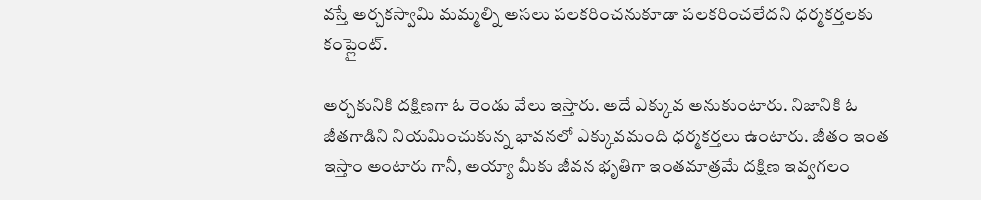వస్తే అర్చకస్వామి మమ్మల్ని అసలు పలకరించనుకూడా పలకరించలేదని ధర్మకర్తలకు కంప్లైంట్.

అర్చకునికి దక్షిణగా ఓ రెండు వేలు ఇస్తారు. అదే ఎక్కువ అనుకుంటారు. నిజానికి ఓ జీతగాడిని నియమించుకున్న భావనలో ఎక్కువమంది ధర్మకర్తలు ఉంటారు. జీతం ఇంత ఇస్తాం అంటారు గానీ, అయ్యా మీకు జీవన భృతిగా ఇంతమాత్రమే దక్షిణ ఇవ్వగలం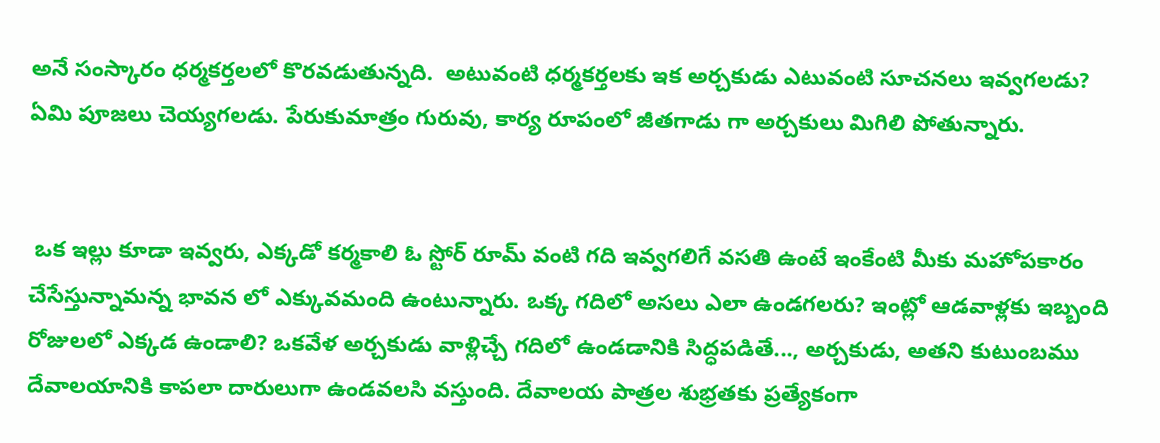అనే సంస్కారం ధర్మకర్తలలో కొరవడుతున్నది.  అటువంటి ధర్మకర్తలకు ఇక అర్చకుడు ఎటువంటి సూచనలు ఇవ్వగలడు? ఏమి పూజలు చెయ్యగలడు. పేరుకుమాత్రం గురువు, కార్య రూపంలో జీతగాడు గా అర్చకులు మిగిలి పోతున్నారు.


 ఒక ఇల్లు కూడా ఇవ్వరు, ఎక్కడో కర్మకాలి ఓ స్టోర్ రూమ్ వంటి గది ఇవ్వగలిగే వసతి ఉంటే ఇంకేంటి మీకు మహోపకారం చేసేస్తున్నామన్న భావన లో ఎక్కువమంది ఉంటున్నారు. ఒక్క గదిలో అసలు ఎలా ఉండగలరు? ఇంట్లో ఆడవాళ్లకు ఇబ్బంది రోజులలో ఎక్కడ ఉండాలి? ఒకవేళ అర్చకుడు వాళ్లిచ్చే గదిలో ఉండడానికి సిద్ధపడితే..., అర్చకుడు, అతని కుటుంబము దేవాలయానికి కాపలా దారులుగా ఉండవలసి వస్తుంది. దేవాలయ పాత్రల శుభ్రతకు ప్రత్యేకంగా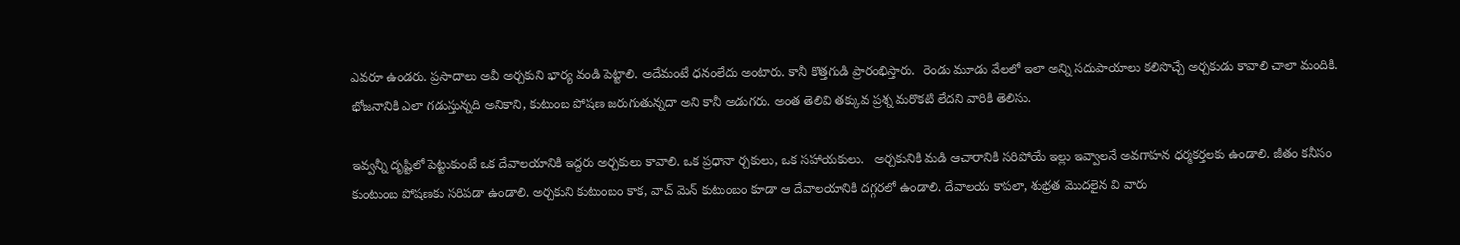ఎవరూ ఉండరు. ప్రసాదాలు అవీ అర్చకుని భార్య వండి పెట్టాలి. అదేమంటే ధనంలేదు అంటారు. కానీ కొత్తగుడి ప్రారంభిస్తారు.  రెండు మూడు వేలలో ఇలా అన్ని సదుపాయాలు కలిసొచ్చే అర్చకుడు కావాలి చాలా మందికి. భోజనానికి ఎలా గడుస్తున్నది అనికాని, కుటుంబ పోషణ జరుగుతున్నదా అని కానీ అడుగరు. అంత తెలివి తక్కువ ప్రశ్న మరొకటి లేదని వారికి తెలిసు.

ఇవ్వన్నీ దృష్టిలో పెట్టుకుంటే ఒక దేవాలయానికి ఇద్దరు అర్చకులు కావాలి. ఒక ప్రధానా ర్చకులు, ఒక సహాయకులు.   అర్చకునికి మడి ఆచారానికి సరిపోయే ఇల్లు ఇవ్వాలనే అవగాహన ధర్మకర్తలకు ఉండాలి. జీతం కనీసం కుంటుంబ పోషణకు సరిపడా ఉండాలి. అర్చకుని కుటుంబం కాక, వాచ్ మెన్ కుటుంబం కూడా ఆ దేవాలయానికి దగ్గరలో ఉండాలి. దేవాలయ కాపలా, శుభ్రత మొదలైన వి వారు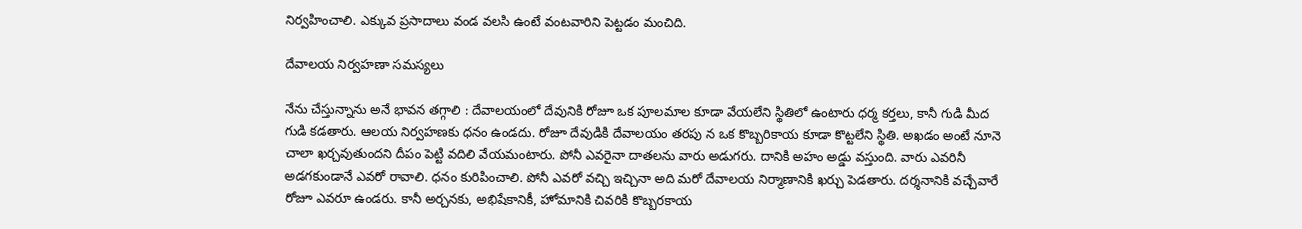నిర్వహించాలి. ఎక్కువ ప్రసాదాలు వండ వలసి ఉంటే వంటవారిని పెట్టడం మంచిది.

దేవాలయ నిర్వహణా సమస్యలు

నేను చేస్తున్నాను అనే భావన తగ్గాలి : దేవాలయంలో దేవునికి రోజూ ఒక పూలమాల కూడా వేయలేని స్థితిలో ఉంటారు ధర్మ కర్తలు, కానీ గుడి మీద గుడి కడతారు. ఆలయ నిర్వహణకు ధనం ఉండదు. రోజూ దేవుడికి దేవాలయం తరపు న ఒక కొబ్బరికాయ కూడా కొట్టలేని స్థితి. అఖడం అంటే నూనె చాలా ఖర్చవుతుందని దీపం పెట్టి వదిలి వేయమంటారు. పోనీ ఎవరైనా దాతలను వారు అడుగరు. దానికి అహం అడ్డు వస్తుంది. వారు ఎవరినీ అడగకుండానే ఎవరో రావాలి. ధనం కురిపించాలి. పోనీ ఎవరో వచ్చి ఇచ్చినా అది మరో దేవాలయ నిర్మాణానికి ఖర్చు పెడతారు. దర్శనానికి వచ్చేవారే రోజూ ఎవరూ ఉండరు. కానీ అర్చనకు, అభిషేకానికీ, హోమానికి చివరికి కొబ్బరకాయ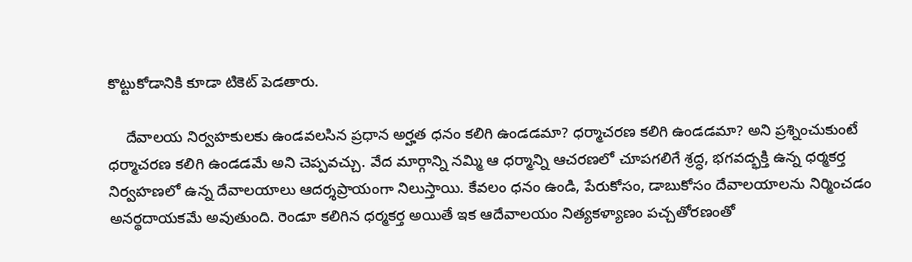కొట్టుకోడానికి కూడా టికెట్ పెడతారు.

    దేవాలయ నిర్వహకులకు ఉండవలసిన ప్రధాన అర్హత ధనం కలిగి ఉండడమా? ధర్మాచరణ కలిగి ఉండడమా? అని ప్రశ్నించుకుంటే ధర్మాచరణ కలిగి ఉండడమే అని చెప్పవచ్చు. వేద మార్గాన్ని నమ్మి ఆ ధర్మాన్ని ఆచరణలో చూపగలిగే శ్రద్ధ, భగవద్భక్తి ఉన్న ధర్మకర్త నిర్వహణలో ఉన్న దేవాలయాలు ఆదర్శప్రాయంగా నిలుస్తాయి. కేవలం ధనం ఉండి, పేరుకోసం, డాబుకోసం దేవాలయాలను నిర్మించడం అనర్థదాయకమే అవుతుంది. రెండూ కలిగిన ధర్మకర్త అయితే ఇక ఆదేవాలయం నిత్యకళ్యాణం పచ్చతోరణంతో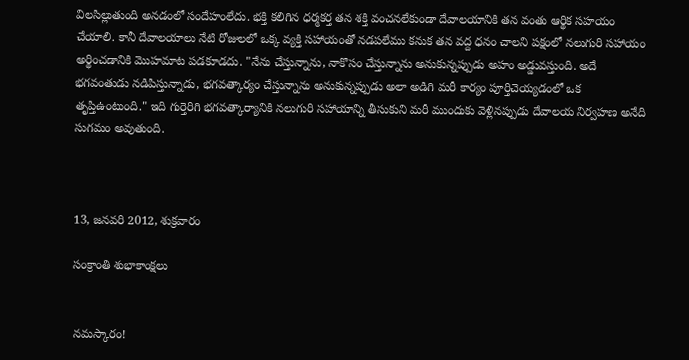విలసిల్లుతుంది అనడంలో సందేహంలేదు. భక్తి కలిగిన ధర్మకర్త తన శక్తి వంచనలేకుండా దేవాలయానికి తన వంతు ఆర్థిక సహయం చేయాలి. కానీ దేవాలయాలు నేటి రోజులలో ఒక్క వ్యక్తి సహాయంతో నడపలేము కనుక తన వద్ద ధనం చాలని పక్షంలో నలుగురి సహాయం అర్థించడానికి మొహమాట పడకూడదు. "నేను చేస్తున్నాను, నాకొసం చేస్తున్నాను అనుకున్నప్పుడు అహం అడ్డువస్తుంది. అదే భగవంతుడు నడిపిస్తున్నాడు, భగవత్కార్యం చేస్తున్నాను అనుకున్నప్పుడు అలా అడిగి మరీ కార్యం పూర్తిచెయ్యడంలో ఒక తృప్తిఉంటుంది." ఇది గుర్తెరిగి భగవత్కార్యానికి నలుగురి సహాయాన్ని తీసుకుని మరీ ముందుకు వెళ్లినప్పుడు దేవాలయ నిర్వహణ అనేది సుగమం అవుతుంది.



13, జనవరి 2012, శుక్రవారం

సంక్రాంతి శుభాకాంక్షలు


నమస్కారం!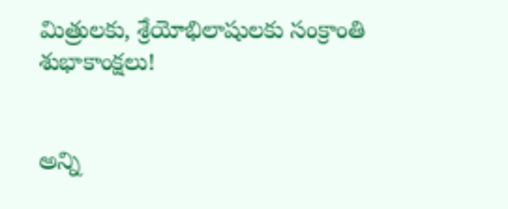మిత్రులకు, శ్రేయోభిలాషులకు సంక్రాంతి శుభాకాంక్షలు!


అన్ని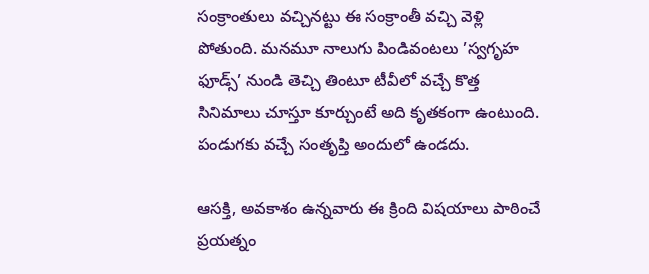సంక్రాంతులు వచ్చినట్టు ఈ సంక్రాంతీ వచ్చి వెళ్లి పోతుంది. మనమూ నాలుగు పిండివంటలు ’స్వగృహ ఫూడ్స్’ నుండి తెచ్చి తింటూ టీవీలో వచ్చే కొత్త సినిమాలు చూస్తూ కూర్చుంటే అది కృతకంగా ఉంటుంది. పండుగకు వచ్చే సంతృప్తి అందులో ఉండదు.

ఆసక్తి, అవకాశం ఉన్నవారు ఈ క్రింది విషయాలు పాఠించే ప్రయత్నం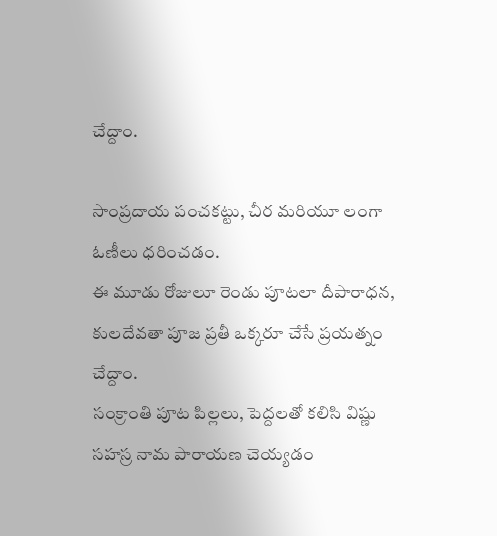చేద్దాం.

సాంప్రదాయ పంచకట్టు, చీర మరియూ లంగా ఓణీలు ధరించడం.
ఈ మూడు రోజులూ రెండు పూటలా దీపారాధన, కులదేవతా పూజ ప్రతీ ఒక్కరూ చేసే ప్రయత్నం చేద్దాం.
సంక్రాంతి పూట పిల్లలు, పెద్దలతో కలిసి విష్ణు సహస్ర నామ పారాయణ చెయ్యడం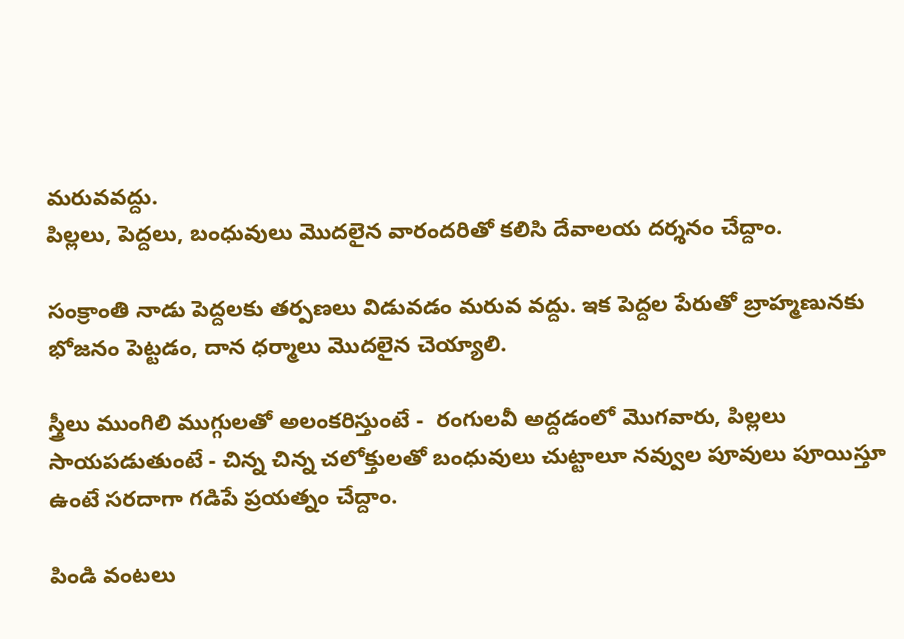మరువవద్దు.
పిల్లలు, పెద్దలు, బంధువులు మొదలైన వారందరితో కలిసి దేవాలయ దర్శనం చేద్దాం.

సంక్రాంతి నాడు పెద్దలకు తర్పణలు విడువడం మరువ వద్దు. ఇక పెద్దల పేరుతో బ్రాహ్మణునకు భోజనం పెట్టడం, దాన ధర్మాలు మొదలైన చెయ్యాలి.

స్త్రీలు ముంగిలి ముగ్గులతో అలంకరిస్తుంటే -  రంగులవీ అద్దడంలో మొగవారు, పిల్లలు సాయపడుతుంటే - చిన్న చిన్న చలోక్తులతో బంధువులు చుట్టాలూ నవ్వుల పూవులు పూయిస్తూ ఉంటే సరదాగా గడిపే ప్రయత్నం చేద్దాం.

పిండి వంటలు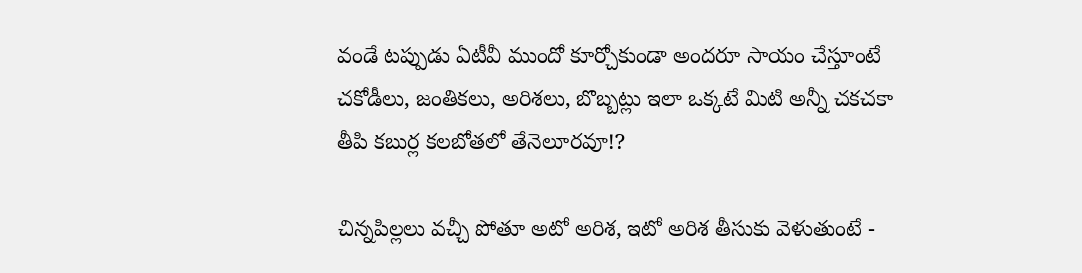వండే టప్పుడు ఏటీవీ ముందో కూర్చోకుండా అందరూ సాయం చేస్తూంటే చకోడీలు, జంతికలు, అరిశలు, బొబ్బట్లు ఇలా ఒక్కటే మిటి అన్నీ చకచకా తీపి కబుర్ల కలబోతలో తేనెలూరవూ!?

చిన్నపిల్లలు వచ్చీ పోతూ అటో అరిశ, ఇటో అరిశ తీసుకు వెళుతుంటే -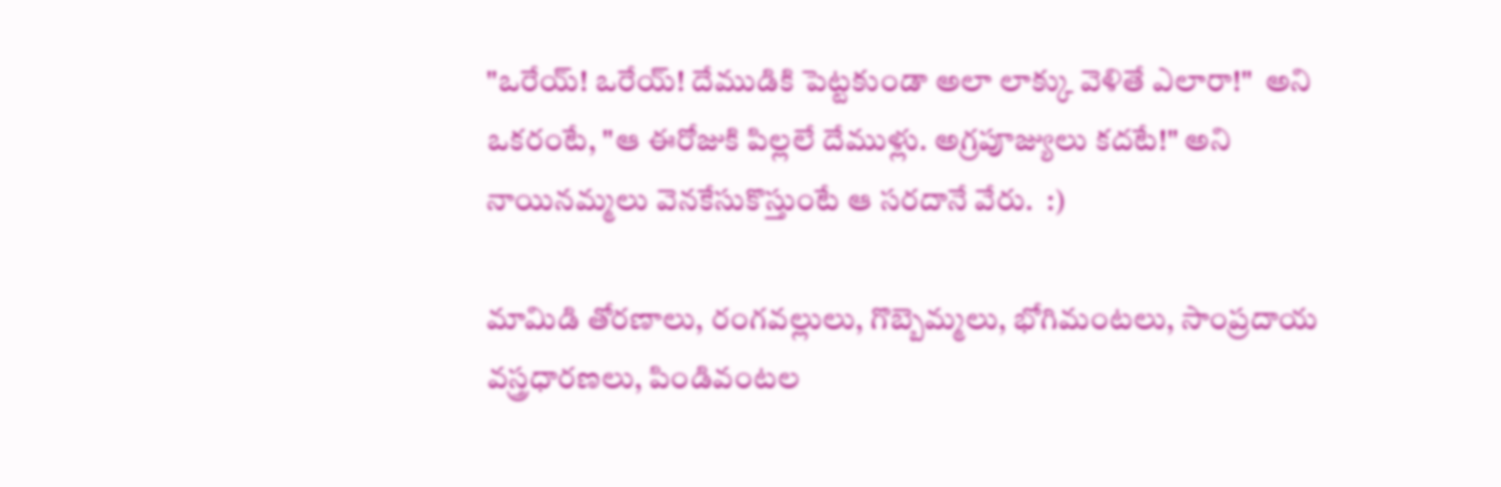"ఒరేయ్! ఒరేయ్! దేముడికి పెట్టకుండా అలా లాక్కు వెళితే ఎలారా!"  అని ఒకరంటే, "ఆ ఈరోజుకి పిల్లలే దేముళ్లు. అగ్రపూజ్యులు కదటే!" అని నాయినమ్మలు వెనకేసుకొస్తుంటే ఆ సరదానే వేరు.  :)

మామిడి తోరణాలు, రంగవల్లులు, గొబ్బెమ్మలు, భోగిమంటలు, సాంప్రదాయ వస్త్రధారణలు, పిండివంటల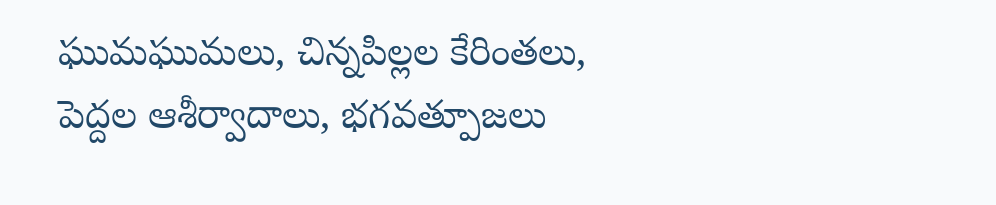ఘుమఘుమలు, చిన్నపిల్లల కేరింతలు, పెద్దల ఆశీర్వాదాలు, భగవత్పూజలు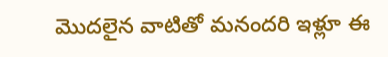మొదలైన వాటితో మనందరి ఇళ్లూ ఈ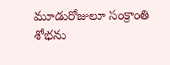మూడురోజులూ సంక్రాంతి శోభను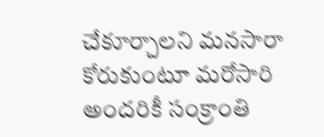చేకూర్చాలని మనసారా కోరుకుంటూ మరోసారి అందరికీ సంక్రాంతి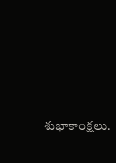శుభాకాంక్షలు.